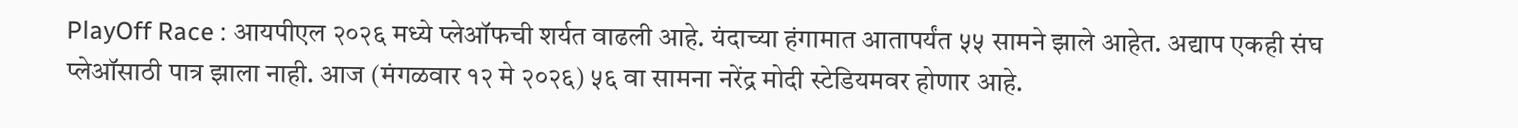PlayOff Race : आयपीएल २०२६ मध्ये प्लेऑफची शर्यत वाढली आहे. यंदाच्या हंगामात आतापर्यंत ५५ सामने झाले आहेत. अद्याप एकही संघ प्लेऑसाठी पात्र झाला नाही. आज (मंगळवार १२ मे २०२६) ५६ वा सामना नरेंद्र मोदी स्टेडियमवर होणार आहे.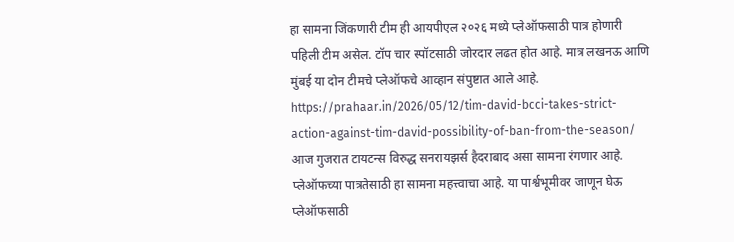हा सामना जिंकणारी टीम ही आयपीएल २०२६ मध्ये प्लेऑफसाठी पात्र होणारी पहिली टीम असेल. टॉप चार स्पॉटसाठी जोरदार लढत होत आहे. मात्र लखनऊ आणि मुंबई या दोन टीमचे प्लेऑफचे आव्हान संपुष्टात आले आहे.
https://prahaar.in/2026/05/12/tim-david-bcci-takes-strict-action-against-tim-david-possibility-of-ban-from-the-season/
आज गुजरात टायटन्स विरुद्ध सनरायझर्स हैदराबाद असा सामना रंगणार आहे. प्लेऑफच्या पात्रतेसाठी हा सामना महत्त्वाचा आहे. या पार्श्वभूमीवर जाणून घेऊ प्लेऑफसाठी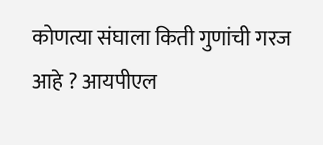कोणत्या संघाला किती गुणांची गरज आहे ? आयपीएल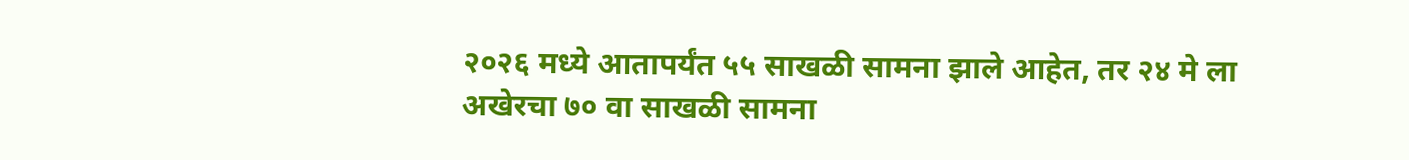२०२६ मध्ये आतापर्यंत ५५ साखळी सामना झाले आहेत, तर २४ मे ला अखेरचा ७० वा साखळी सामना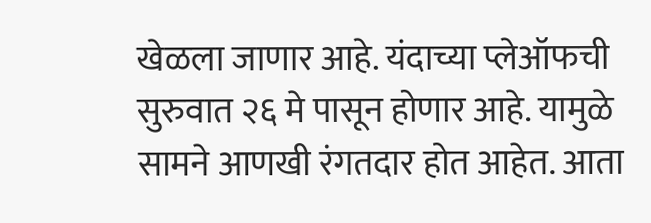खेळला जाणार आहे. यंदाच्या प्लेऑफची सुरुवात २६ मे पासून होणार आहे. यामुळे सामने आणखी रंगतदार होत आहेत. आता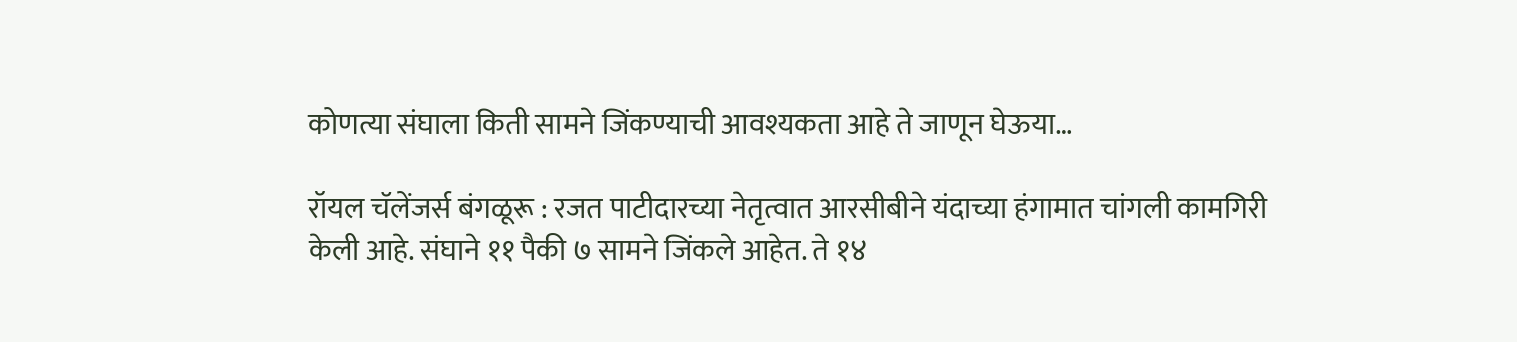कोणत्या संघाला किती सामने जिंकण्याची आवश्यकता आहे ते जाणून घेऊया…

रॉयल चॅलेंजर्स बंगळूरू : रजत पाटीदारच्या नेतृत्वात आरसीबीने यंदाच्या हंगामात चांगली कामगिरी केली आहे. संघाने ११ पैकी ७ सामने जिंकले आहेत. ते १४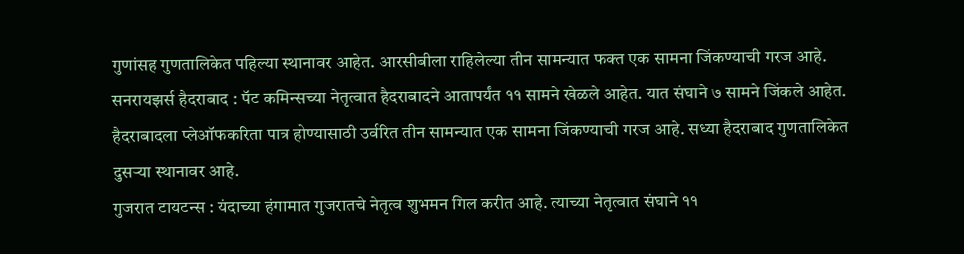गुणांसह गुणतालिकेत पहिल्या स्थानावर आहेत. आरसीबीला राहिलेल्या तीन सामन्यात फक्त एक सामना जिंकण्याची गरज आहे.
सनरायझर्स हैदराबाद : पॅट कमिन्सच्या नेतृत्वात हैदराबादने आतापर्यंत ११ सामने खेळले आहेत. यात संघाने ७ सामने जिंकले आहेत. हैदराबादला प्लेऑफकरिता पात्र होण्यासाठी उर्वरित तीन सामन्यात एक सामना जिंकण्याची गरज आहे. सध्या हैदराबाद गुणतालिकेत दुसऱ्या स्थानावर आहे.
गुजरात टायटन्स : यंदाच्या हंगामात गुजरातचे नेतृत्व शुभमन गिल करीत आहे. त्याच्या नेतृत्वात संघाने ११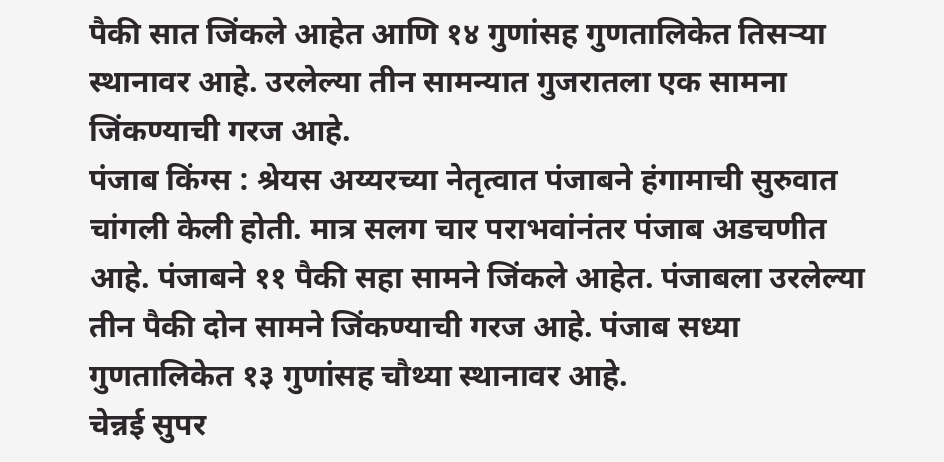पैकी सात जिंकले आहेत आणि १४ गुणांसह गुणतालिकेत तिसऱ्या स्थानावर आहे. उरलेल्या तीन सामन्यात गुजरातला एक सामना जिंकण्याची गरज आहे.
पंजाब किंग्स : श्रेयस अय्यरच्या नेतृत्वात पंजाबने हंगामाची सुरुवात चांगली केली होती. मात्र सलग चार पराभवांनंतर पंजाब अडचणीत आहे. पंजाबने ११ पैकी सहा सामने जिंकले आहेत. पंजाबला उरलेल्या तीन पैकी दोन सामने जिंकण्याची गरज आहे. पंजाब सध्या गुणतालिकेत १३ गुणांसह चौथ्या स्थानावर आहे.
चेन्नई सुपर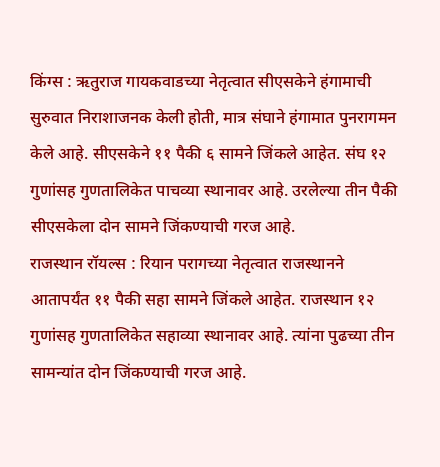किंग्स : ऋतुराज गायकवाडच्या नेतृत्वात सीएसकेने हंगामाची सुरुवात निराशाजनक केली होती, मात्र संघाने हंगामात पुनरागमन केले आहे. सीएसकेने ११ पैकी ६ सामने जिंकले आहेत. संघ १२ गुणांसह गुणतालिकेत पाचव्या स्थानावर आहे. उरलेल्या तीन पैकी सीएसकेला दोन सामने जिंकण्याची गरज आहे.
राजस्थान रॉयल्स : रियान परागच्या नेतृत्वात राजस्थानने आतापर्यंत ११ पैकी सहा सामने जिंकले आहेत. राजस्थान १२ गुणांसह गुणतालिकेत सहाव्या स्थानावर आहे. त्यांना पुढच्या तीन सामन्यांत दोन जिंकण्याची गरज आहे.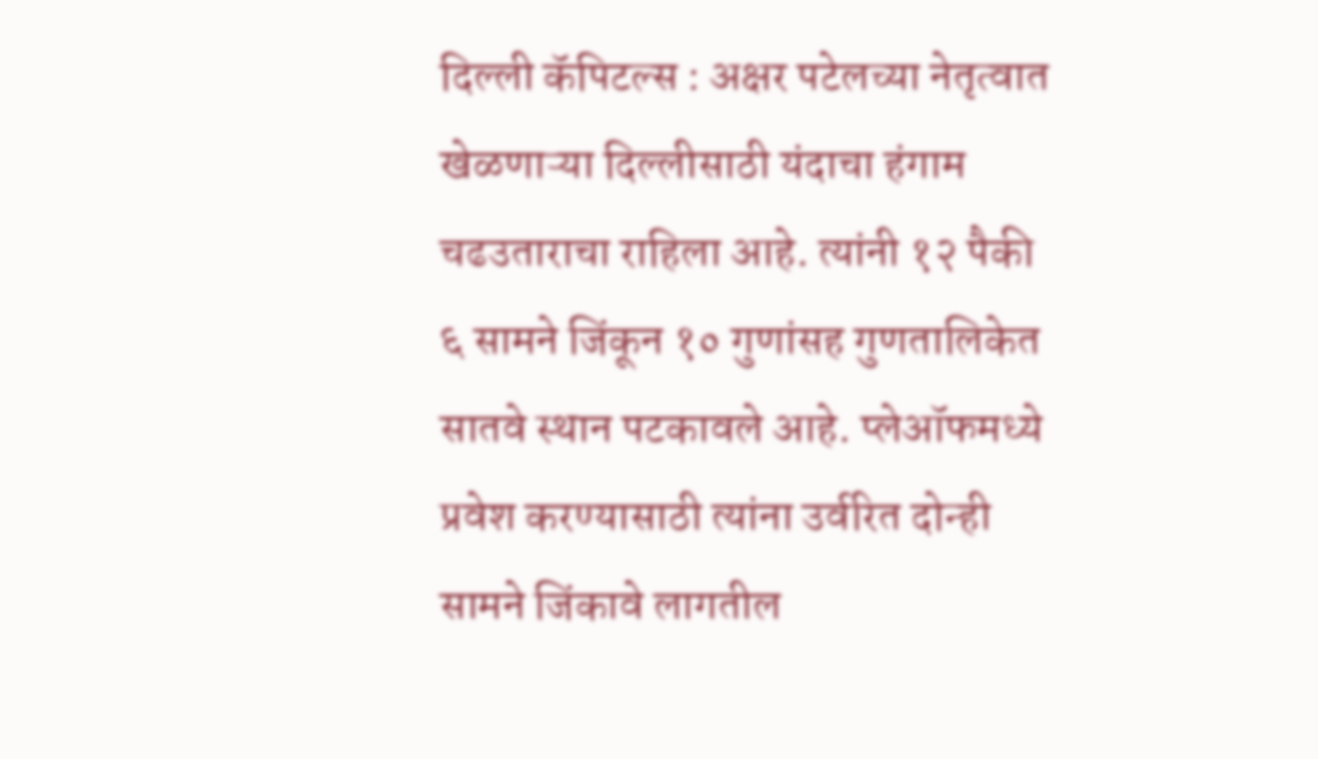दिल्ली कॅपिटल्स : अक्षर पटेलच्या नेतृत्वात खेळणाऱ्या दिल्लीसाठी यंदाचा हंगाम चढउताराचा राहिला आहे. त्यांनी १२ पैकी ६ सामने जिंकून १० गुणांसह गुणतालिकेत सातवे स्थान पटकावले आहे. प्लेऑफमध्ये प्रवेश करण्यासाठी त्यांना उर्वरित दोन्ही सामने जिंकावे लागतील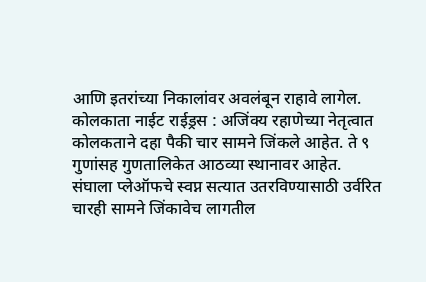आणि इतरांच्या निकालांवर अवलंबून राहावे लागेल.
कोलकाता नाईट राईड्रस : अजिंक्य रहाणेच्या नेतृत्वात कोलकताने दहा पैकी चार सामने जिंकले आहेत. ते ९ गुणांसह गुणतालिकेत आठव्या स्थानावर आहेत. संघाला प्लेऑफचे स्वप्न सत्यात उतरविण्यासाठी उर्वरित चारही सामने जिंकावेच लागतील